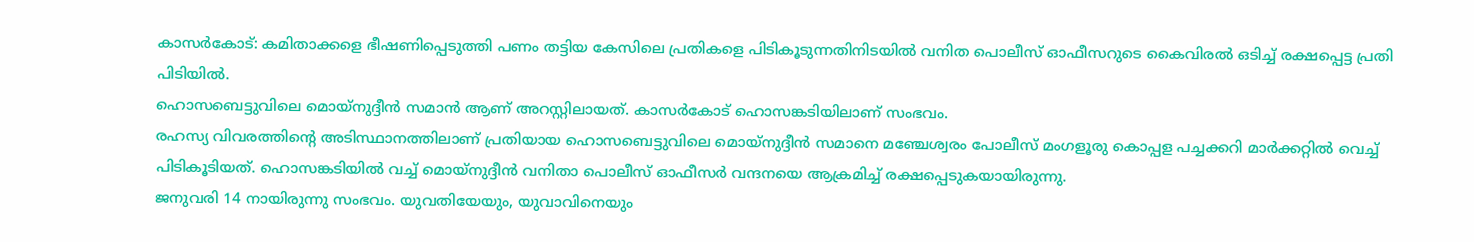കാസർകോട്: കമിതാക്കളെ ഭീഷണിപ്പെടുത്തി പണം തട്ടിയ കേസിലെ പ്രതികളെ പിടികൂടുന്നതിനിടയിൽ വനിത പൊലീസ് ഓഫീസറുടെ കൈവിരൽ ഒടിച്ച് രക്ഷപ്പെട്ട പ്രതി പിടിയിൽ.
ഹൊസബെട്ടുവിലെ മൊയ്നുദ്ദീൻ സമാൻ ആണ് അറസ്റ്റിലായത്. കാസർകോട് ഹൊസങ്കടിയിലാണ് സംഭവം.
രഹസ്യ വിവരത്തിന്റെ അടിസ്ഥാനത്തിലാണ് പ്രതിയായ ഹൊസബെട്ടുവിലെ മൊയ്നുദ്ദീൻ സമാനെ മഞ്ചേശ്വരം പോലീസ് മംഗളൂരു കൊപ്പള പച്ചക്കറി മാർക്കറ്റിൽ വെച്ച് പിടികൂടിയത്. ഹൊസങ്കടിയിൽ വച്ച് മൊയ്നുദ്ദീൻ വനിതാ പൊലീസ് ഓഫീസർ വന്ദനയെ ആക്രമിച്ച് രക്ഷപ്പെടുകയായിരുന്നു.
ജനുവരി 14 നായിരുന്നു സംഭവം. യുവതിയേയും, യുവാവിനെയും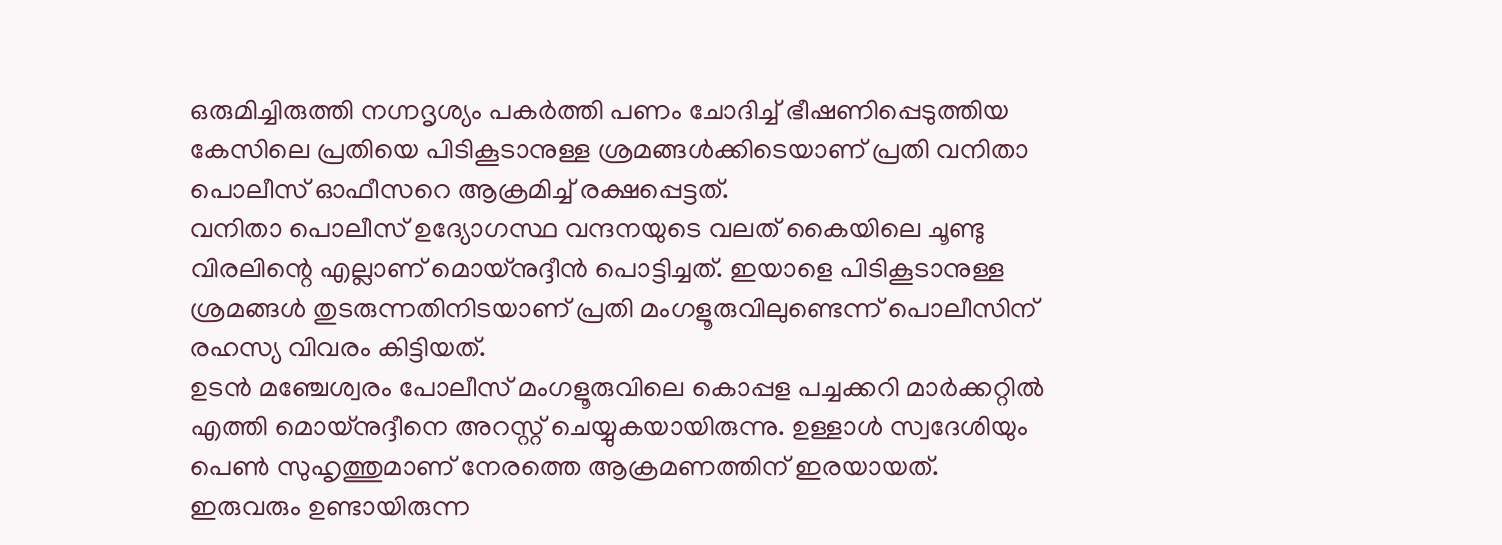ഒരുമിച്ചിരുത്തി നഗ്നദൃശ്യം പകർത്തി പണം ചോദിച്ച് ഭീഷണിപ്പെടുത്തിയ കേസിലെ പ്രതിയെ പിടികൂടാനുള്ള ശ്രമങ്ങൾക്കിടെയാണ് പ്രതി വനിതാ പൊലീസ് ഓഫീസറെ ആക്രമിച്ച് രക്ഷപ്പെട്ടത്.
വനിതാ പൊലീസ് ഉദ്യോഗസ്ഥ വന്ദനയുടെ വലത് കൈയിലെ ചൂണ്ടു വിരലിന്റെ എല്ലാണ് മൊയ്നുദ്ദീൻ പൊട്ടിച്ചത്. ഇയാളെ പിടികൂടാനുള്ള ശ്രമങ്ങൾ തുടരുന്നതിനിടയാണ് പ്രതി മംഗളൂരുവിലുണ്ടെന്ന് പൊലീസിന് രഹസ്യ വിവരം കിട്ടിയത്.
ഉടൻ മഞ്ചേശ്വരം പോലീസ് മംഗളൂരുവിലെ കൊപ്പള പച്ചക്കറി മാർക്കറ്റിൽ എത്തി മൊയ്നുദ്ദീനെ അറസ്റ്റ് ചെയ്യുകയായിരുന്നു. ഉള്ളാൾ സ്വദേശിയും പെൺ സുഹൃത്തുമാണ് നേരത്തെ ആക്രമണത്തിന് ഇരയായത്.
ഇരുവരും ഉണ്ടായിരുന്ന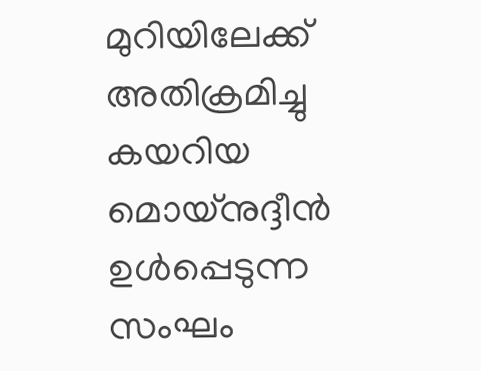മുറിയിലേക്ക് അതിക്രമിച്ചു കയറിയ മൊയ്നുദ്ദീൻ ഉൾപ്പെടുന്ന സംഘം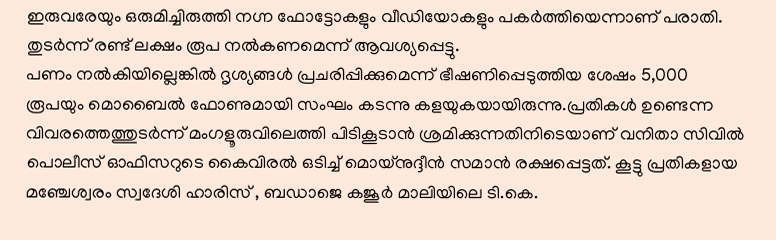ഇരുവരേയും ഒരുമിച്ചിരുത്തി നഗ്ന ഫോട്ടോകളും വീഡിയോകളും പകർത്തിയെന്നാണ് പരാതി. തുടർന്ന് രണ്ട് ലക്ഷം രൂപ നൽകണമെന്ന് ആവശ്യപ്പെട്ടു.
പണം നൽകിയില്ലെങ്കിൽ ദൃശ്യങ്ങൾ പ്രചരിപ്പിക്കുമെന്ന് ഭീഷണിപ്പെടുത്തിയ ശേഷം 5,000 രൂപയും മൊബൈൽ ഫോണുമായി സംഘം കടന്നു കളയുകയായിരുന്നു.പ്രതികൾ ഉണ്ടെന്ന വിവരത്തെത്തുടർന്ന് മംഗളൂരുവിലെത്തി പിടികൂടാൻ ശ്രമിക്കുന്നതിനിടെയാണ് വനിതാ സിവിൽ പൊലീസ് ഓഫിസറുടെ കൈവിരൽ ഒടിച്ച് മൊയ്നുദ്ദീൻ സമാൻ രക്ഷപ്പെട്ടത്. കൂട്ടു പ്രതികളായ മഞ്ചേശ്വരം സ്വദേശി ഹാരിസ് , ബഡാജെ കജൂർ മാലിയിലെ ടി.കെ.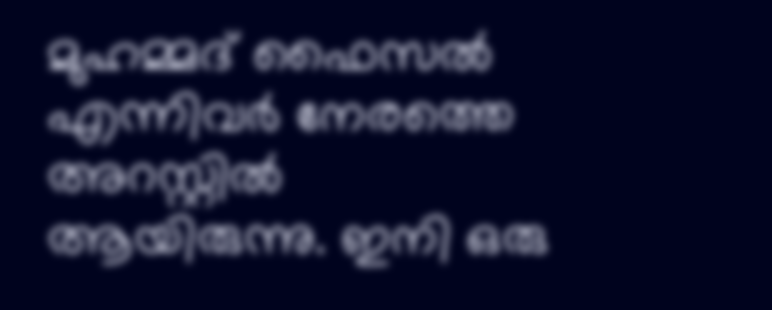മുഹമ്മദ് ഫൈസൽ എന്നിവർ നേരത്തെ അറസ്റ്റിൽ ആയിരുന്നു. ഇനി ഒരു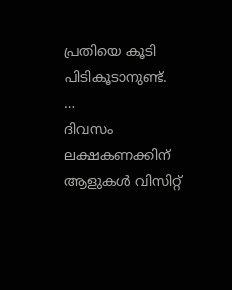പ്രതിയെ കൂടി പിടികൂടാനുണ്ട്.
…
ദിവസം ലക്ഷകണക്കിന് ആളുകൾ വിസിറ്റ്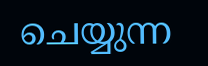ചെയ്യുന്ന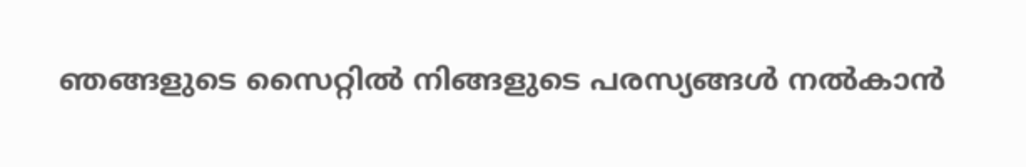ഞങ്ങളുടെ സൈറ്റിൽ നിങ്ങളുടെ പരസ്യങ്ങൾ നൽകാൻ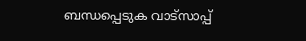ബന്ധപ്പെടുക വാട്സാപ്പ്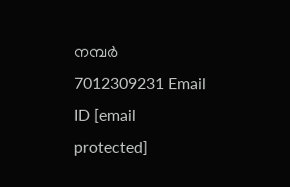നമ്പർ 7012309231 Email ID [email protected]